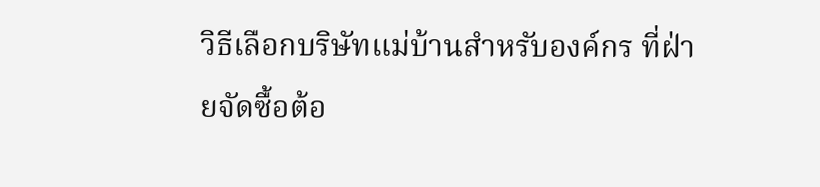วิธีเลือกบริษัทแม่บ้านสำหรับองค์กร ที่ฝ่ายจัดซื้อต้อ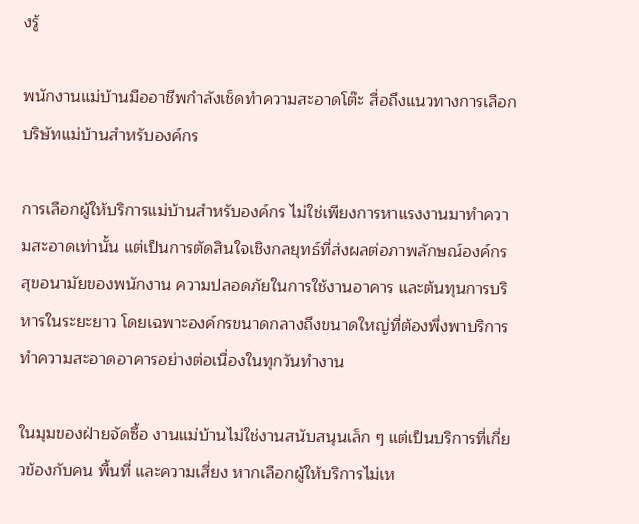งรู้

พนักงานแม่บ้านมืออาชีพกำลังเช็ดทำความสะอาดโต๊ะ สื่อถึงแนวทางการเลือกบริษัทแม่บ้านสำหรับองค์กร

การเลือกผู้ให้บริการแม่บ้านสำหรับองค์กร ไม่ใช่เพียงการหาแรงงานมาทำความสะอาดเท่านั้น แต่เป็นการตัดสินใจเชิงกลยุทธ์ที่ส่งผลต่อภาพลักษณ์องค์กร สุขอนามัยของพนักงาน ความปลอดภัยในการใช้งานอาคาร และต้นทุนการบริหารในระยะยาว โดยเฉพาะองค์กรขนาดกลางถึงขนาดใหญ่ที่ต้องพึ่งพาบริการทำความสะอาดอาคารอย่างต่อเนื่องในทุกวันทำงาน

ในมุมของฝ่ายจัดซื้อ งานแม่บ้านไม่ใช่งานสนับสนุนเล็ก ๆ แต่เป็นบริการที่เกี่ยวข้องกับคน พื้นที่ และความเสี่ยง หากเลือกผู้ให้บริการไม่เห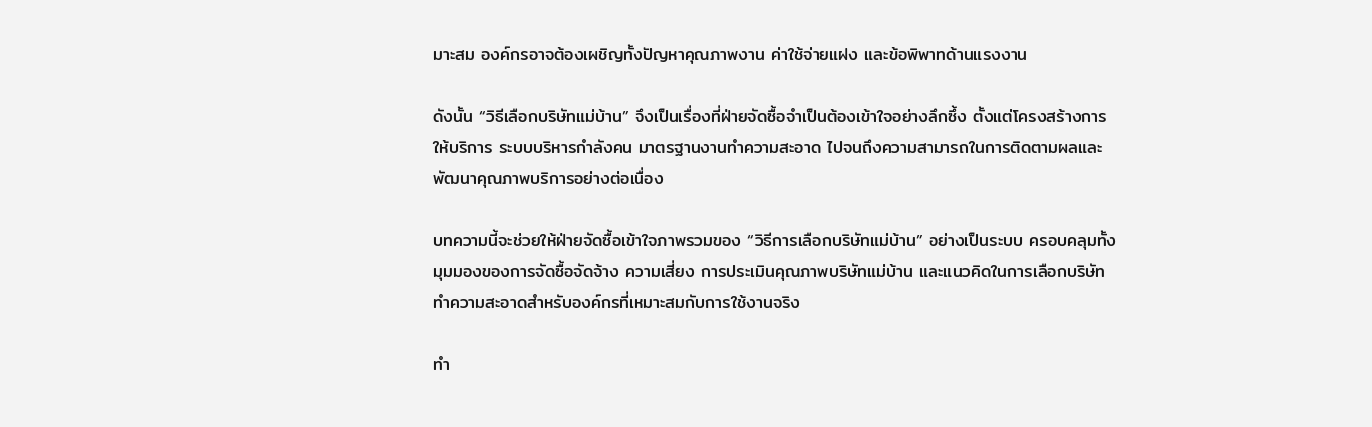มาะสม องค์กรอาจต้องเผชิญทั้งปัญหาคุณภาพงาน ค่าใช้จ่ายแฝง และข้อพิพาทด้านแรงงาน

ดังนั้น “วิธีเลือกบริษัทแม่บ้าน” จึงเป็นเรื่องที่ฝ่ายจัดซื้อจำเป็นต้องเข้าใจอย่างลึกซึ้ง ตั้งแต่โครงสร้างการให้บริการ ระบบบริหารกำลังคน มาตรฐานงานทำความสะอาด ไปจนถึงความสามารถในการติดตามผลและพัฒนาคุณภาพบริการอย่างต่อเนื่อง

บทความนี้จะช่วยให้ฝ่ายจัดซื้อเข้าใจภาพรวมของ “วิธีการเลือกบริษัทแม่บ้าน” อย่างเป็นระบบ ครอบคลุมทั้งมุมมองของการจัดซื้อจัดจ้าง ความเสี่ยง การประเมินคุณภาพบริษัทแม่บ้าน และแนวคิดในการเลือกบริษัททำความสะอาดสำหรับองค์กรที่เหมาะสมกับการใช้งานจริง

ทำ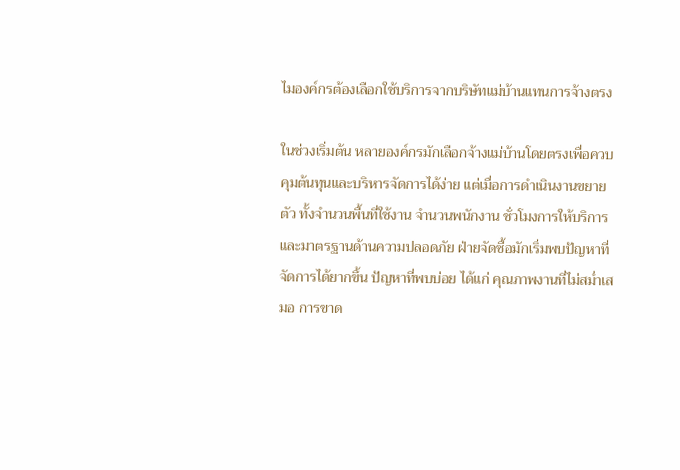ไมองค์กรต้องเลือกใช้บริการจากบริษัทแม่บ้านแทนการจ้างตรง

ในช่วงเริ่มต้น หลายองค์กรมักเลือกจ้างแม่บ้านโดยตรงเพื่อควบคุมต้นทุนและบริหารจัดการได้ง่าย แต่เมื่อการดำเนินงานขยายตัว ทั้งจำนวนพื้นที่ใช้งาน จำนวนพนักงาน ชั่วโมงการให้บริการ และมาตรฐานด้านความปลอดภัย ฝ่ายจัดซื้อมักเริ่มพบปัญหาที่จัดการได้ยากขึ้น ปัญหาที่พบบ่อย ได้แก่ คุณภาพงานที่ไม่สม่ำเสมอ การขาด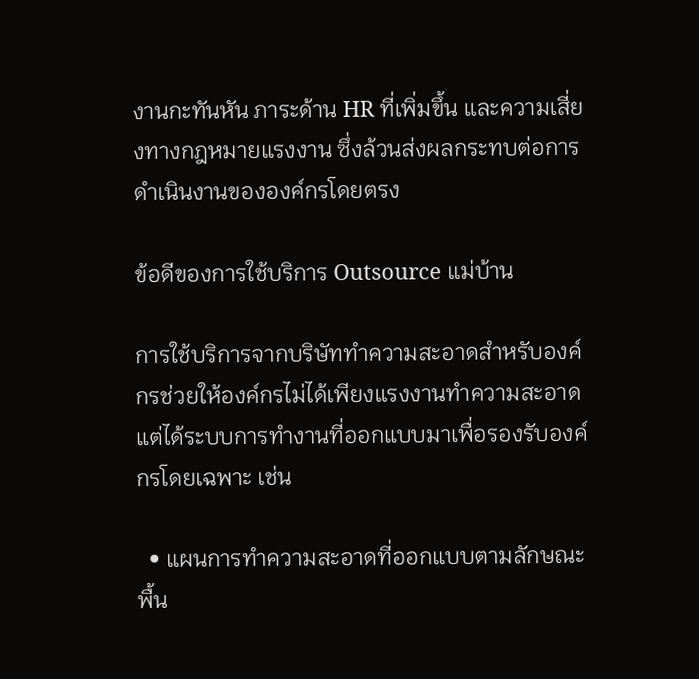งานกะทันหัน ภาระด้าน HR ที่เพิ่มขึ้น และความเสี่ยงทางกฎหมายแรงงาน ซึ่งล้วนส่งผลกระทบต่อการดำเนินงานขององค์กรโดยตรง

ข้อดีของการใช้บริการ Outsource แม่บ้าน

การใช้บริการจากบริษัททำความสะอาดสำหรับองค์กรช่วยให้องค์กรไม่ได้เพียงแรงงานทำความสะอาด แต่ได้ระบบการทำงานที่ออกแบบมาเพื่อรองรับองค์กรโดยเฉพาะ เช่น

  • แผนการทำความสะอาดที่ออกแบบตามลักษณะพื้น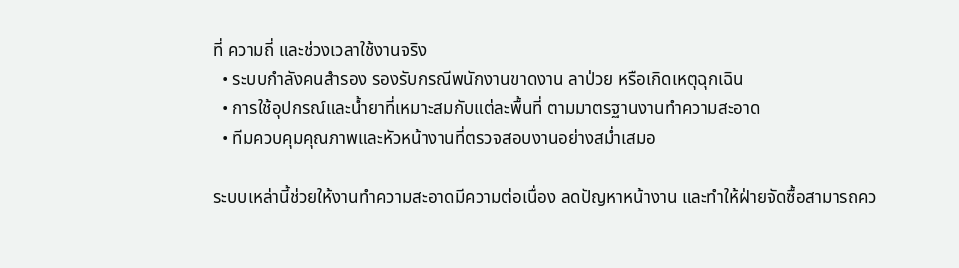ที่ ความถี่ และช่วงเวลาใช้งานจริง
  • ระบบกำลังคนสำรอง รองรับกรณีพนักงานขาดงาน ลาป่วย หรือเกิดเหตุฉุกเฉิน
  • การใช้อุปกรณ์และน้ำยาที่เหมาะสมกับแต่ละพื้นที่ ตามมาตรฐานงานทำความสะอาด
  • ทีมควบคุมคุณภาพและหัวหน้างานที่ตรวจสอบงานอย่างสม่ำเสมอ

ระบบเหล่านี้ช่วยให้งานทำความสะอาดมีความต่อเนื่อง ลดปัญหาหน้างาน และทำให้ฝ่ายจัดซื้อสามารถคว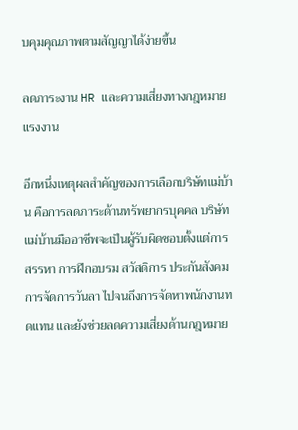บคุมคุณภาพตามสัญญาได้ง่ายขึ้น

ลดภาระงาน HR และความเสี่ยงทางกฎหมายแรงงาน

อีกหนึ่งเหตุผลสำคัญของการเลือกบริษัทแม่บ้าน คือการลดภาระด้านทรัพยากรบุคคล บริษัทแม่บ้านมืออาชีพจะเป็นผู้รับผิดชอบตั้งแต่การสรรหา การฝึกอบรม สวัสดิการ ประกันสังคม การจัดการวันลา ไปจนถึงการจัดหาพนักงานทดแทน และยังช่วยลดความเสี่ยงด้านกฎหมาย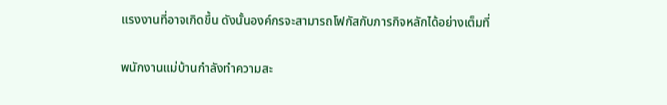แรงงานที่อาจเกิดขึ้น ดังนั้นองค์กรจะสามารถโฟกัสกับภารกิจหลักได้อย่างเต็มที่

พนักงานแม่บ้านกำลังทำความสะ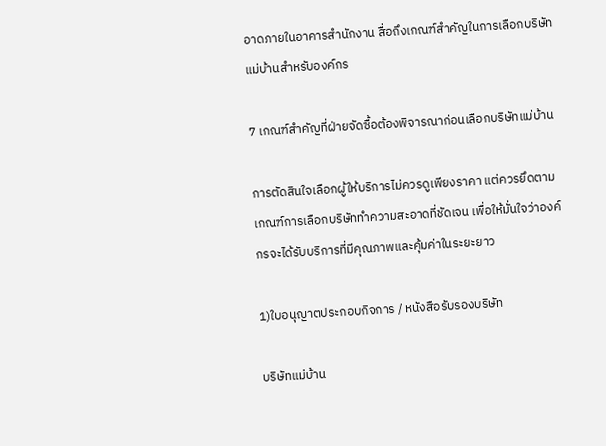อาดภายในอาคารสำนักงาน สื่อถึงเกณฑ์สำคัญในการเลือกบริษัทแม่บ้านสำหรับองค์กร

7 เกณฑ์สำคัญที่ฝ่ายจัดซื้อต้องพิจารณาก่อนเลือกบริษัทแม่บ้าน

การตัดสินใจเลือกผู้ให้บริการไม่ควรดูเพียงราคา แต่ควรยึดตาม เกณฑ์การเลือกบริษัททำความสะอาดที่ชัดเจน เพื่อให้มั่นใจว่าองค์กรจะได้รับบริการที่มีคุณภาพและคุ้มค่าในระยะยาว

1)ใบอนุญาตประกอบกิจการ / หนังสือรับรองบริษัท

บริษัทแม่บ้าน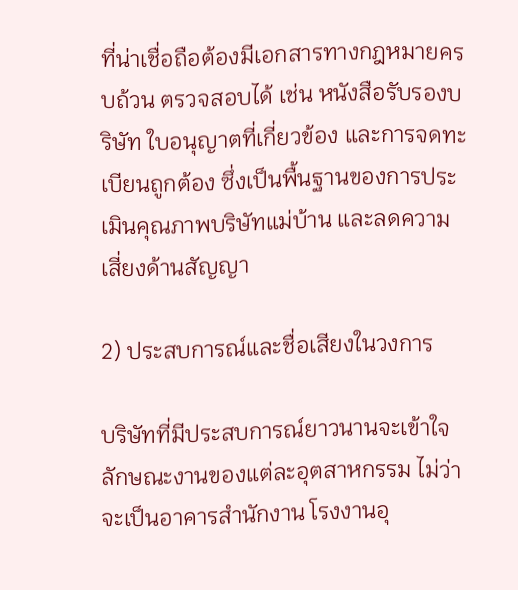ที่น่าเชื่อถือต้องมีเอกสารทางกฎหมายครบถ้วน ตรวจสอบได้ เช่น หนังสือรับรองบริษัท ใบอนุญาตที่เกี่ยวข้อง และการจดทะเบียนถูกต้อง ซึ่งเป็นพื้นฐานของการประเมินคุณภาพบริษัทแม่บ้าน และลดความเสี่ยงด้านสัญญา

2) ประสบการณ์และชื่อเสียงในวงการ

บริษัทที่มีประสบการณ์ยาวนานจะเข้าใจลักษณะงานของแต่ละอุตสาหกรรม ไม่ว่าจะเป็นอาคารสำนักงาน โรงงานอุ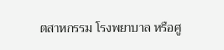ตสาหกรรม โรงพยาบาล หรือศู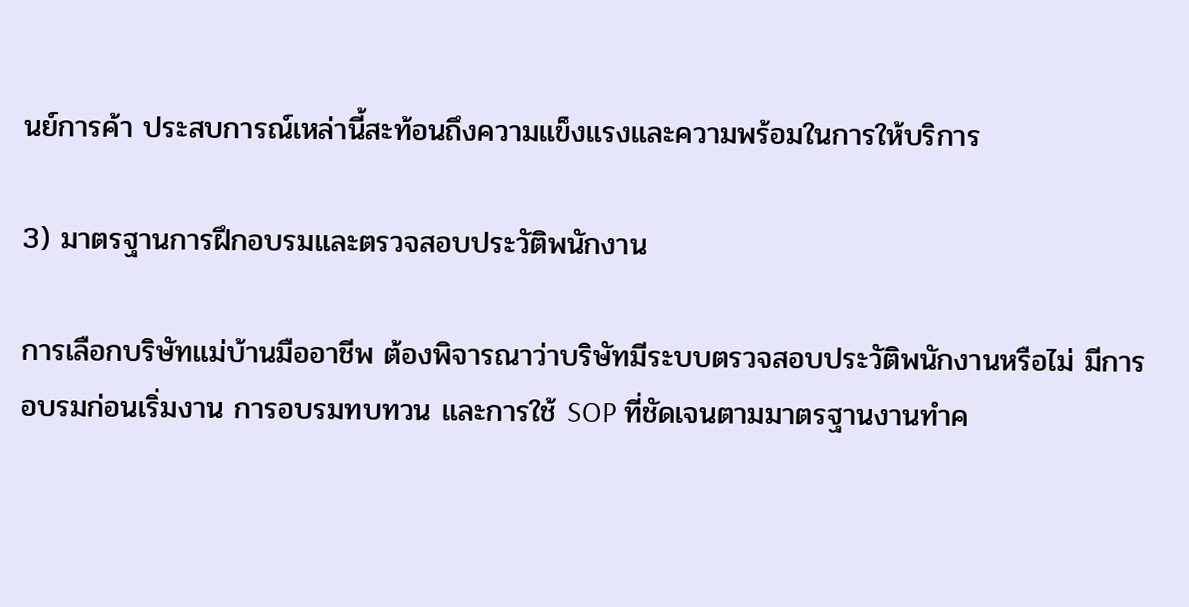นย์การค้า ประสบการณ์เหล่านี้สะท้อนถึงความแข็งแรงและความพร้อมในการให้บริการ

3) มาตรฐานการฝึกอบรมและตรวจสอบประวัติพนักงาน

การเลือกบริษัทแม่บ้านมืออาชีพ ต้องพิจารณาว่าบริษัทมีระบบตรวจสอบประวัติพนักงานหรือไม่ มีการอบรมก่อนเริ่มงาน การอบรมทบทวน และการใช้ SOP ที่ชัดเจนตามมาตรฐานงานทำค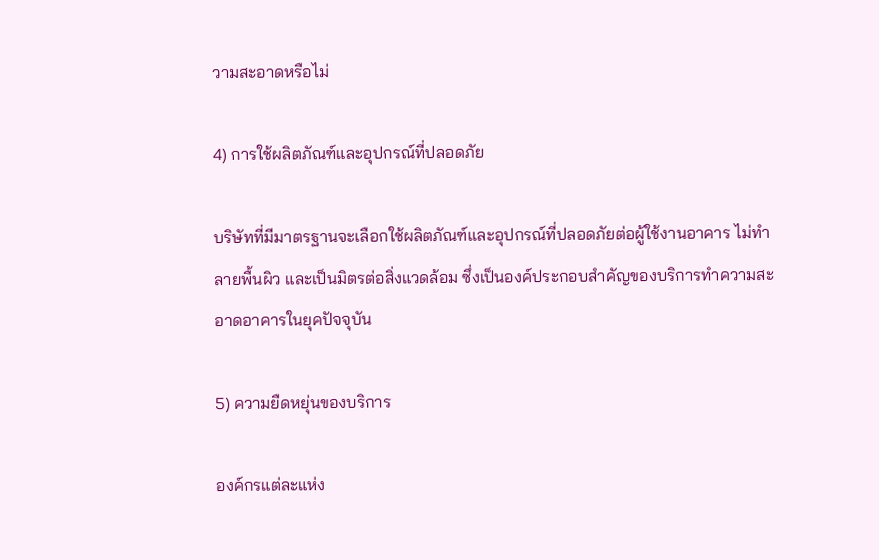วามสะอาดหรือไม่

4) การใช้ผลิตภัณฑ์และอุปกรณ์ที่ปลอดภัย

บริษัทที่มีมาตรฐานจะเลือกใช้ผลิตภัณฑ์และอุปกรณ์ที่ปลอดภัยต่อผู้ใช้งานอาคาร ไม่ทำลายพื้นผิว และเป็นมิตรต่อสิ่งแวดล้อม ซึ่งเป็นองค์ประกอบสำคัญของบริการทำความสะอาดอาคารในยุคปัจจุบัน

5) ความยืดหยุ่นของบริการ

องค์กรแต่ละแห่ง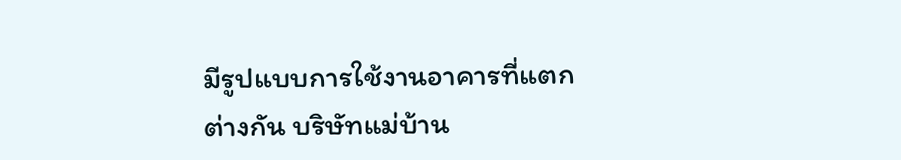มีรูปแบบการใช้งานอาคารที่แตกต่างกัน บริษัทแม่บ้าน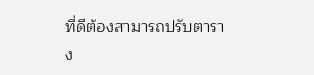ที่ดีต้องสามารถปรับตาราง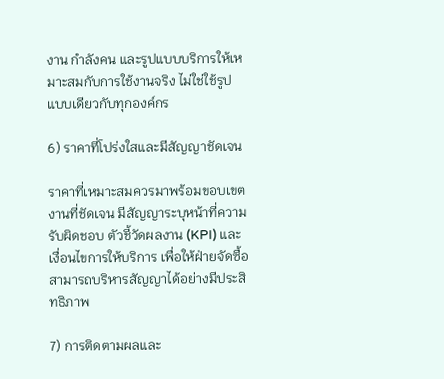งาน กำลังคน และรูปแบบบริการให้เหมาะสมกับการใช้งานจริง ไม่ใช่ใช้รูปแบบเดียวกับทุกองค์กร

6) ราคาที่โปร่งใสและมีสัญญาชัดเจน

ราคาที่เหมาะสมควรมาพร้อมขอบเขตงานที่ชัดเจน มีสัญญาระบุหน้าที่ความรับผิดชอบ ตัวชี้วัดผลงาน (KPI) และเงื่อนไขการให้บริการ เพื่อให้ฝ่ายจัดซื้อสามารถบริหารสัญญาได้อย่างมีประสิทธิภาพ

7) การติดตามผลและ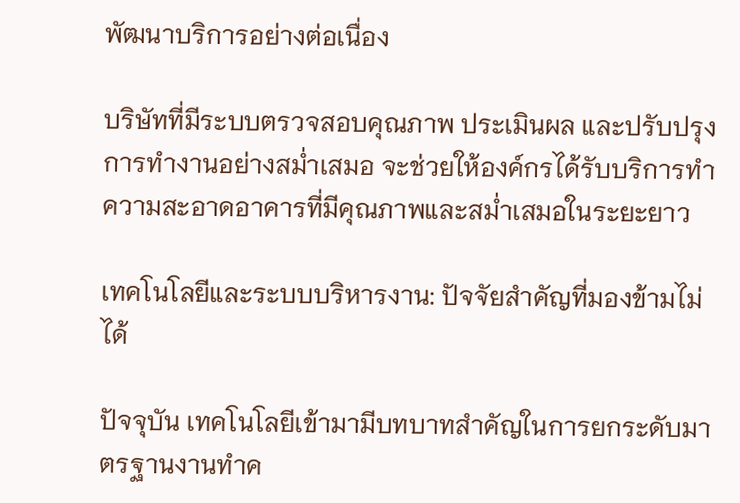พัฒนาบริการอย่างต่อเนื่อง

บริษัทที่มีระบบตรวจสอบคุณภาพ ประเมินผล และปรับปรุงการทำงานอย่างสม่ำเสมอ จะช่วยให้องค์กรได้รับบริการทำความสะอาดอาคารที่มีคุณภาพและสม่ำเสมอในระยะยาว

เทคโนโลยีและระบบบริหารงาน: ปัจจัยสำคัญที่มองข้ามไม่ได้

ปัจจุบัน เทคโนโลยีเข้ามามีบทบาทสำคัญในการยกระดับมาตรฐานงานทำค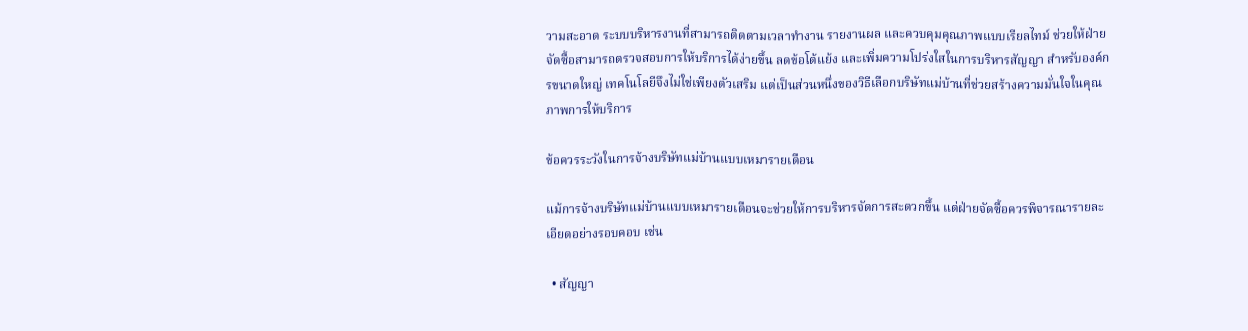วามสะอาด ระบบบริหารงานที่สามารถติดตามเวลาทำงาน รายงานผล และควบคุมคุณภาพแบบเรียลไทม์ ช่วยให้ฝ่ายจัดซื้อสามารถตรวจสอบการให้บริการได้ง่ายขึ้น ลดข้อโต้แย้ง และเพิ่มความโปร่งใสในการบริหารสัญญา สำหรับองค์กรขนาดใหญ่ เทคโนโลยีจึงไม่ใช่เพียงตัวเสริม แต่เป็นส่วนหนึ่งของวิธีเลือกบริษัทแม่บ้านที่ช่วยสร้างความมั่นใจในคุณภาพการให้บริการ

ข้อควรระวังในการจ้างบริษัทแม่บ้านแบบเหมารายเดือน

แม้การจ้างบริษัทแม่บ้านแบบเหมารายเดือนจะช่วยให้การบริหารจัดการสะดวกขึ้น แต่ฝ่ายจัดซื้อควรพิจารณารายละเอียดอย่างรอบคอบ เช่น

  • สัญญา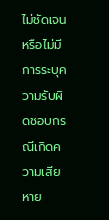ไม่ชัดเจน หรือไม่มีการระบุความรับผิดชอบกรณีเกิดความเสียหาย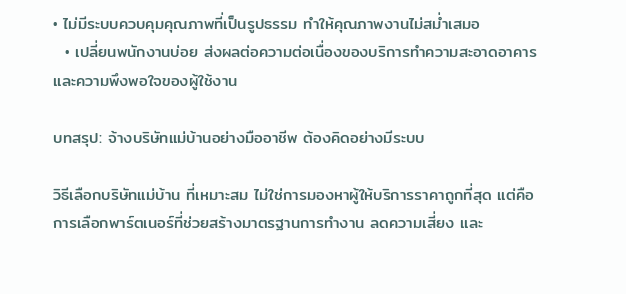• ไม่มีระบบควบคุมคุณภาพที่เป็นรูปธรรม ทำให้คุณภาพงานไม่สม่ำเสมอ
  • เปลี่ยนพนักงานบ่อย ส่งผลต่อความต่อเนื่องของบริการทำความสะอาดอาคาร และความพึงพอใจของผู้ใช้งาน

บทสรุป: จ้างบริษัทแม่บ้านอย่างมืออาชีพ ต้องคิดอย่างมีระบบ

วิธีเลือกบริษัทแม่บ้าน ที่เหมาะสม ไม่ใช่การมองหาผู้ให้บริการราคาถูกที่สุด แต่คือการเลือกพาร์ตเนอร์ที่ช่วยสร้างมาตรฐานการทำงาน ลดความเสี่ยง และ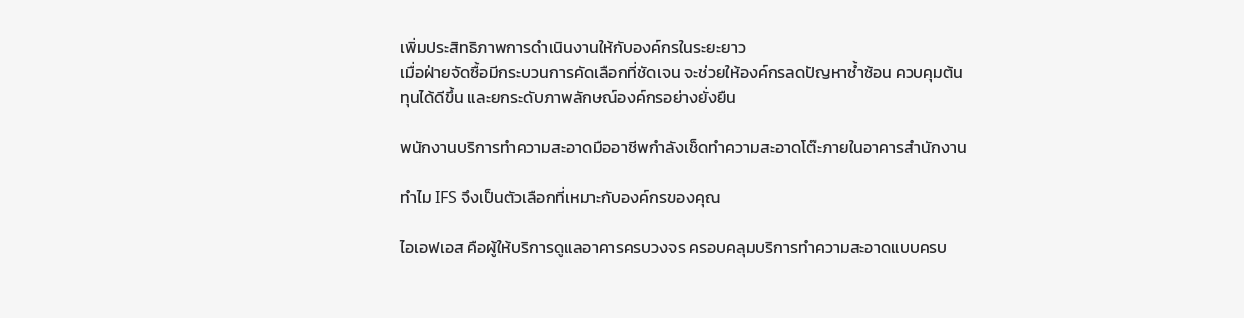เพิ่มประสิทธิภาพการดำเนินงานให้กับองค์กรในระยะยาว
เมื่อฝ่ายจัดซื้อมีกระบวนการคัดเลือกที่ชัดเจน จะช่วยให้องค์กรลดปัญหาซ้ำซ้อน ควบคุมต้นทุนได้ดีขึ้น และยกระดับภาพลักษณ์องค์กรอย่างยั่งยืน

พนักงานบริการทำความสะอาดมืออาชีพกำลังเช็ดทำความสะอาดโต๊ะภายในอาคารสำนักงาน

ทำไม IFS จึงเป็นตัวเลือกที่เหมาะกับองค์กรของคุณ

ไอเอฟเอส คือผู้ให้บริการดูแลอาคารครบวงจร ครอบคลุมบริการทำความสะอาดแบบครบ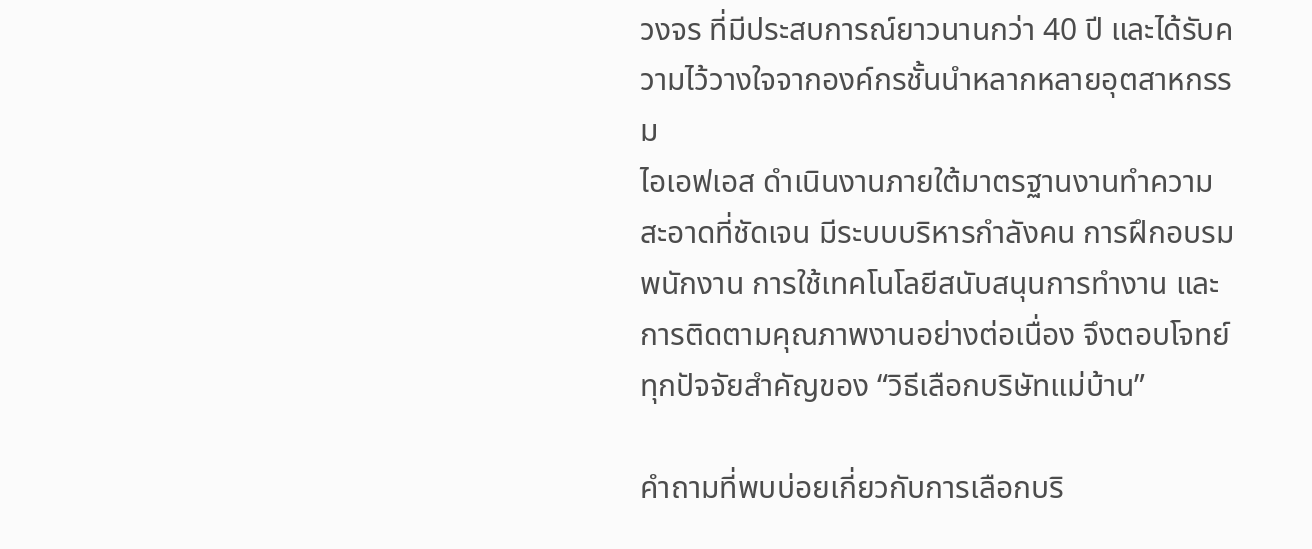วงจร ที่มีประสบการณ์ยาวนานกว่า 40 ปี และได้รับความไว้วางใจจากองค์กรชั้นนำหลากหลายอุตสาหกรรม
ไอเอฟเอส ดำเนินงานภายใต้มาตรฐานงานทำความสะอาดที่ชัดเจน มีระบบบริหารกำลังคน การฝึกอบรมพนักงาน การใช้เทคโนโลยีสนับสนุนการทำงาน และการติดตามคุณภาพงานอย่างต่อเนื่อง จึงตอบโจทย์ทุกปัจจัยสำคัญของ “วิธีเลือกบริษัทแม่บ้าน”

คำถามที่พบบ่อยเกี่ยวกับการเลือกบริ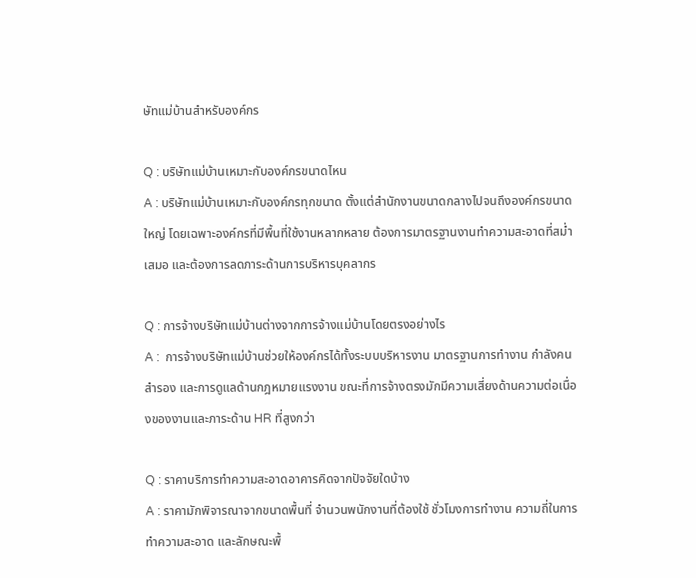ษัทแม่บ้านสำหรับองค์กร

Q : บริษัทแม่บ้านเหมาะกับองค์กรขนาดไหน
A : บริษัทแม่บ้านเหมาะกับองค์กรทุกขนาด ตั้งแต่สำนักงานขนาดกลางไปจนถึงองค์กรขนาดใหญ่ โดยเฉพาะองค์กรที่มีพื้นที่ใช้งานหลากหลาย ต้องการมาตรฐานงานทำความสะอาดที่สม่ำเสมอ และต้องการลดภาระด้านการบริหารบุคลากร

Q : การจ้างบริษัทแม่บ้านต่างจากการจ้างแม่บ้านโดยตรงอย่างไร
A :  การจ้างบริษัทแม่บ้านช่วยให้องค์กรได้ทั้งระบบบริหารงาน มาตรฐานการทำงาน กำลังคนสำรอง และการดูแลด้านกฎหมายแรงงาน ขณะที่การจ้างตรงมักมีความเสี่ยงด้านความต่อเนื่องของงานและภาระด้าน HR ที่สูงกว่า

Q : ราคาบริการทำความสะอาดอาคารคิดจากปัจจัยใดบ้าง
A : ราคามักพิจารณาจากขนาดพื้นที่ จำนวนพนักงานที่ต้องใช้ ชั่วโมงการทำงาน ความถี่ในการทำความสะอาด และลักษณะพื้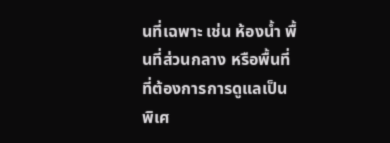นที่เฉพาะ เช่น ห้องน้ำ พื้นที่ส่วนกลาง หรือพื้นที่ที่ต้องการการดูแลเป็นพิเศ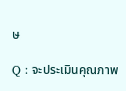ษ

Q : จะประเมินคุณภาพ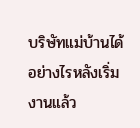บริษัทแม่บ้านได้อย่างไรหลังเริ่มงานแล้ว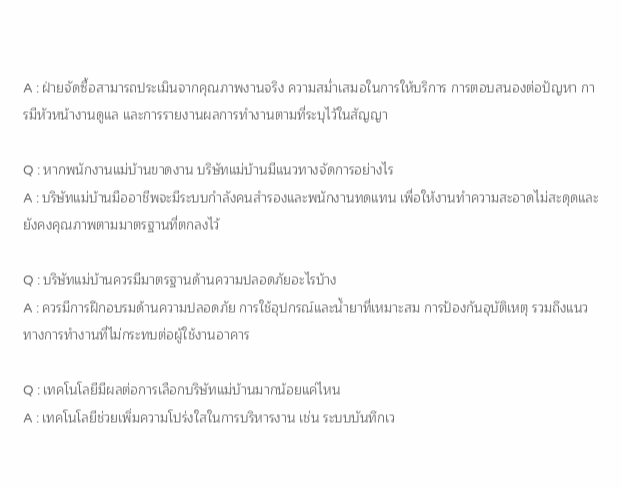A : ฝ่ายจัดซื้อสามารถประเมินจากคุณภาพงานจริง ความสม่ำเสมอในการให้บริการ การตอบสนองต่อปัญหา การมีหัวหน้างานดูแล และการรายงานผลการทำงานตามที่ระบุไว้ในสัญญา

Q : หากพนักงานแม่บ้านขาดงาน บริษัทแม่บ้านมีแนวทางจัดการอย่างไร
A : บริษัทแม่บ้านมืออาชีพจะมีระบบกำลังคนสำรองและพนักงานทดแทน เพื่อให้งานทำความสะอาดไม่สะดุดและยังคงคุณภาพตามมาตรฐานที่ตกลงไว้

Q : บริษัทแม่บ้านควรมีมาตรฐานด้านความปลอดภัยอะไรบ้าง
A : ควรมีการฝึกอบรมด้านความปลอดภัย การใช้อุปกรณ์และน้ำยาที่เหมาะสม การป้องกันอุบัติเหตุ รวมถึงแนวทางการทำงานที่ไม่กระทบต่อผู้ใช้งานอาคาร

Q : เทคโนโลยีมีผลต่อการเลือกบริษัทแม่บ้านมากน้อยแค่ไหน
A : เทคโนโลยีช่วยเพิ่มความโปร่งใสในการบริหารงาน เช่น ระบบบันทึกเว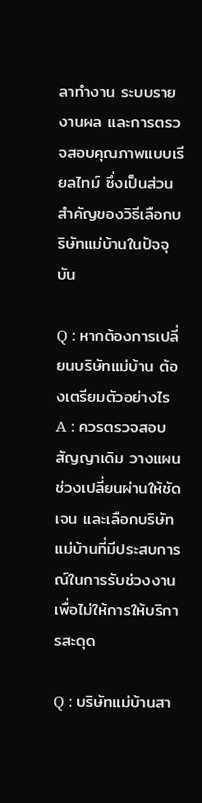ลาทำงาน ระบบรายงานผล และการตรวจสอบคุณภาพแบบเรียลไทม์ ซึ่งเป็นส่วนสำคัญของวิธีเลือกบริษัทแม่บ้านในปัจจุบัน

Q : หากต้องการเปลี่ยนบริษัทแม่บ้าน ต้องเตรียมตัวอย่างไร
A : ควรตรวจสอบสัญญาเดิม วางแผนช่วงเปลี่ยนผ่านให้ชัดเจน และเลือกบริษัทแม่บ้านที่มีประสบการณ์ในการรับช่วงงาน เพื่อไม่ให้การให้บริการสะดุด

Q : บริษัทแม่บ้านสา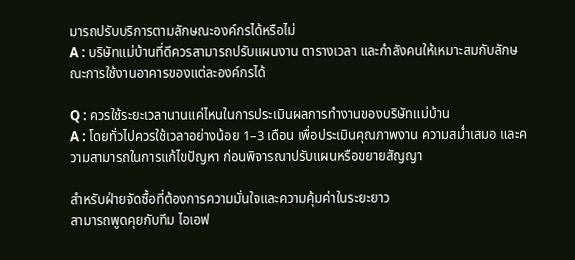มารถปรับบริการตามลักษณะองค์กรได้หรือไม่
A : บริษัทแม่บ้านที่ดีควรสามารถปรับแผนงาน ตารางเวลา และกำลังคนให้เหมาะสมกับลักษณะการใช้งานอาคารของแต่ละองค์กรได้

Q : ควรใช้ระยะเวลานานแค่ไหนในการประเมินผลการทำงานของบริษัทแม่บ้าน
A : โดยทั่วไปควรใช้เวลาอย่างน้อย 1–3 เดือน เพื่อประเมินคุณภาพงาน ความสม่ำเสมอ และความสามารถในการแก้ไขปัญหา ก่อนพิจารณาปรับแผนหรือขยายสัญญา

สำหรับฝ่ายจัดซื้อที่ต้องการความมั่นใจและความคุ้มค่าในระยะยาว
สามารถพูดคุยกับทีม ไอเอฟ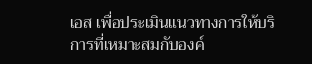เอส เพื่อประเมินแนวทางการให้บริการที่เหมาะสมกับองค์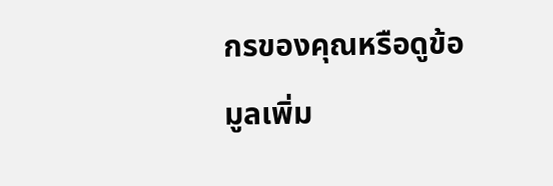กรของคุณหรือดูข้อมูลเพิ่ม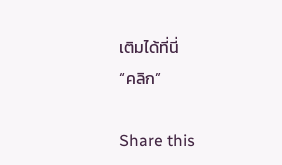เติมได้ที่นี่
“คลิก”

Share this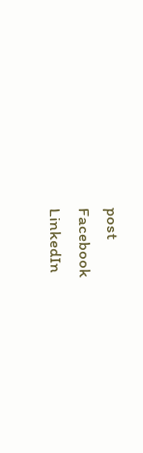post
Facebook
LinkedIn